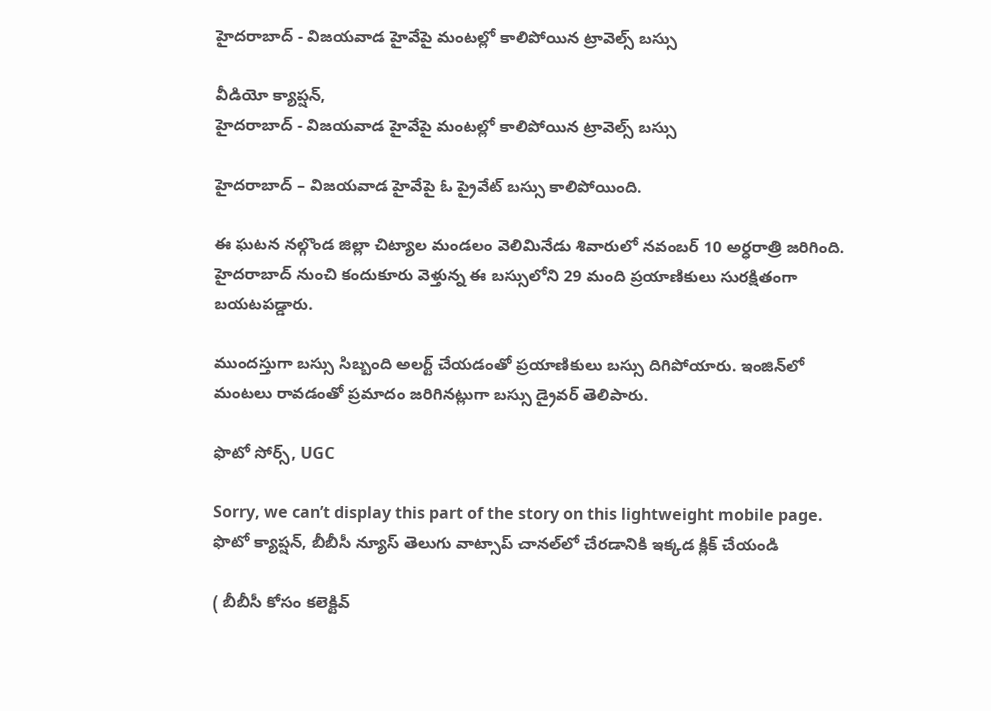హైదరాబాద్ - విజయవాడ హైవేపై మంటల్లో కాలిపోయిన ట్రావెల్స్ బస్సు

వీడియో క్యాప్షన్,
హైదరాబాద్ - విజయవాడ హైవేపై మంటల్లో కాలిపోయిన ట్రావెల్స్ బస్సు

హైదరాబాద్ – విజయవాడ హైవేపై ఓ ప్రైవేట్ బస్సు కాలిపోయింది.

ఈ ఘటన నల్గొండ జిల్లా చిట్యాల మండలం వెలిమినేడు శివారులో నవంబర్ 10 అర్ధరాత్రి జరిగింది. హైదరాబాద్ నుంచి కందుకూరు వెళ్తున్న ఈ బస్సులోని 29 మంది ప్రయాణికులు సురక్షితంగా బయటపడ్డారు.

ముందస్తుగా బస్సు సిబ్బంది అలర్ట్ చేయడంతో ప్రయాణికులు బస్సు దిగిపోయారు. ఇంజిన్‌లో మంటలు రావడంతో ప్రమాదం జరిగినట్లుగా బస్సు డ్రైవర్ తెలిపారు.

ఫొటో సోర్స్, UGC

Sorry, we can’t display this part of the story on this lightweight mobile page.
ఫొటో క్యాప్షన్, బీబీసీ న్యూస్ తెలుగు వాట్సాప్ చానల్‌లో చేరడానికి ఇక్కడ క్లిక్ చేయండి

( బీబీసీ కోసం కలెక్టివ్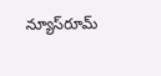న్యూస్‌రూమ్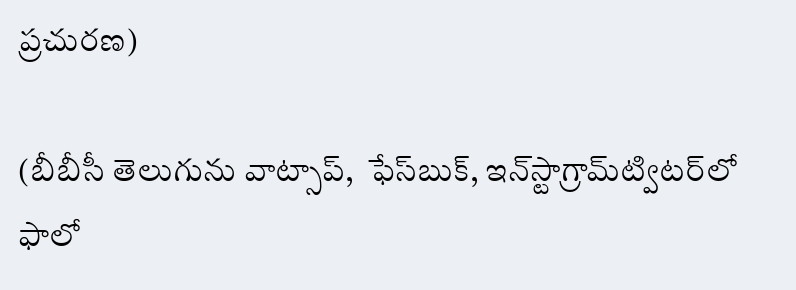ప్రచురణ)

(బీబీసీ తెలుగును వాట్సాప్‌,  ఫేస్‌బుక్, ఇన్‌స్టాగ్రామ్‌ట్విటర్‌లో ఫాలో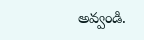అవ్వండి.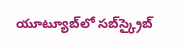యూట్యూబ్‌లో సబ్‌స్క్రైబ్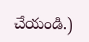చేయండి.)